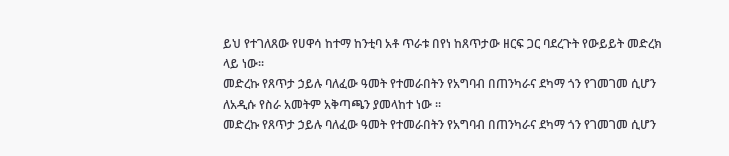ይህ የተገለጸው የሀዋሳ ከተማ ከንቲባ አቶ ጥራቱ በየነ ከጸጥታው ዘርፍ ጋር ባደረጉት የውይይት መድረክ ላይ ነው፡፡
መድረኩ የጸጥታ ኃይሉ ባለፈው ዓመት የተመራበትን የአግባብ በጠንካራና ደካማ ጎን የገመገመ ሲሆን ለአዲሱ የስራ አመትም አቅጣጫን ያመላከተ ነው ፡፡
መድረኩ የጸጥታ ኃይሉ ባለፈው ዓመት የተመራበትን የአግባብ በጠንካራና ደካማ ጎን የገመገመ ሲሆን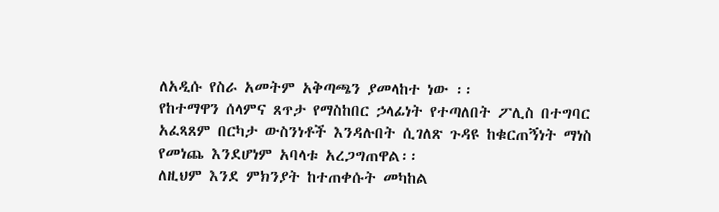ለአዲሱ የስራ አመትም አቅጣጫን ያመላከተ ነው ፡፡
የከተማዋን ሰላምና ጸጥታ የማስከበር ኃላፊነት የተጣለበት ፖሊስ በተግባር አፈጻጸም በርካታ ውስንነቶች እንዳሉበት ሲገለጽ ጉዳዩ ከቁርጠኝነት ማነስ የመነጨ እንደሆነም አባላቱ አረጋግጠዋል፡፡
ለዚህም እንደ ምክንያት ከተጠቀሱት መካከል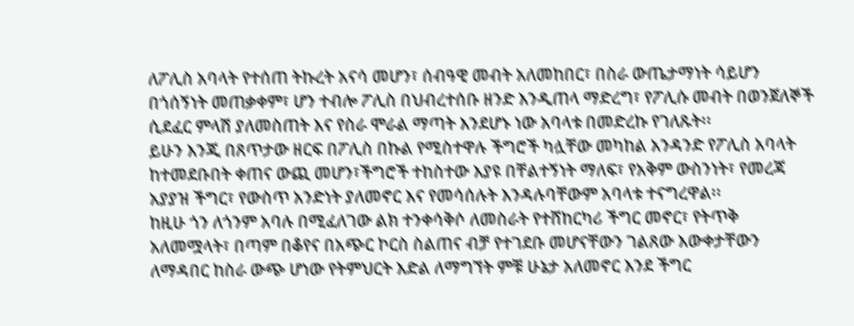ለፖሊስ አባላት የተሰጠ ትኩረት አናሳ መሆን፣ ሰብዓዊ መብት አለመከበር፣ በስራ ውጤታማነት ሳይሆን በጎሰኝነት መጠቃቀም፣ ሆን ተብሎ ፖሊስ በህብረተሰቡ ዘንድ እንዲጠላ ማድረግ፣ የፖሊሱ መብት በወንጀለኞች ሲደፈር ምላሽ ያለመስጠት እና የስራ ሞራል ማጣት እንደሆኑ ነው አባላቱ በመድረኩ የገለጹት፡፡
ይሁን እንጂ በጸጥታው ዘርፍ በፖሊስ በኩል የሚስተዋሉ ችግሮች ካሏቸው መካከል አንዳንድ የፖሊስ አባላት ከተመደቡበት ቀጠና ውጪ መሆን፣ችግሮች ተከስተው እያዩ በቸልተኝነት ማለፍ፣ የአቅም ውስንነት፣ የመረጃ አያያዝ ችግር፣ የውስጥ አንድነት ያለመኖር እና የመሳሰሉት እንዳሉባቸውም አባላቱ ተናግረዋል፡፡
ከዚሁ ጎን ለጎንም አባሉ በሚፈለገው ልክ ተንቀሳቅሶ ለመስራት የተሸከርካሪ ችግር መኖር፣ የትጥቅ አለመሟላት፣ በጣም በቆየና በአጭር ኮርስ ስልጠና ብቻ የተገደቡ መሆናቸውን ገልጸው እውቀታቸውን ለማዳበር ከስራ ውጭ ሆነው የትምህርት እድል ለማግኘት ምቹ ሁኔታ አለመኖር እንደ ችግር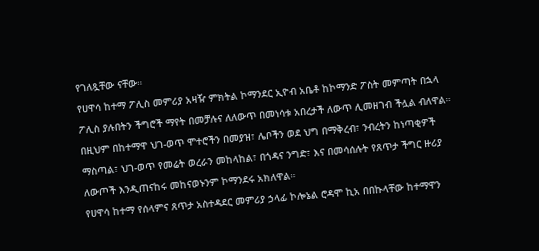የገለጿቸው ናቸው።
የሀዋሳ ከተማ ፖሊስ መምሪያ አዛዥ ምክትል ኮማንደር ኢዮብ አቤቶ ከኮማንድ ፖስት መምጣት በኋላ ፖሊስ ያሉበትን ችግሮች ማየት በመቻሉና ለለውጥ በመነሳቱ አበረታች ለውጥ ሊመዘገብ ችሏል ብለዋል።
በዚህም በከተማዋ ህገ-ወጥ ሞተሮችን በመያዝ፣ ሌቦችን ወደ ህግ በማቅረብ፣ ንብረትን ከነጣቂዎች ማስጣል፣ ህገ-ወጥ የመሬት ወረራን መከላከል፣ በጎዳና ንግድ፣ እና በመሳሰሉት የጸጥታ ችግር ዙሪያ ለውጦች እንዲጠናከሩ መከናወኑንም ኮማንደሩ አክለዋል።
የሀዋሳ ከተማ የሰላምና ጸጥታ አስተዳደር መምሪያ ኃላፊ ኮሎኔል ሮዳሞ ኪአ በበኩላቸው ከተማዋን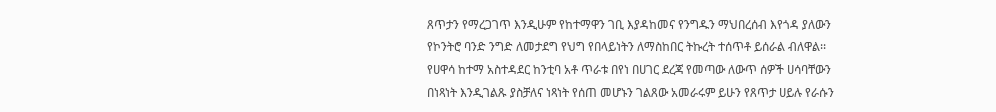ጸጥታን የማረጋገጥ እንዲሁም የከተማዋን ገቢ እያዳከመና የንግዱን ማህበረሰብ እየጎዳ ያለውን የኮንትሮ ባንድ ንግድ ለመታደግ የህግ የበላይነትን ለማስከበር ትኩረት ተሰጥቶ ይሰራል ብለዋል፡፡
የሀዋሳ ከተማ አስተዳደር ከንቲባ አቶ ጥራቱ በየነ በሀገር ደረጃ የመጣው ለውጥ ሰዎች ሀሳባቸውን በነጻነት እንዲገልጹ ያስቻለና ነጻነት የሰጠ መሆኑን ገልጸው አመራሩም ይሁን የጸጥታ ሀይሉ የራሱን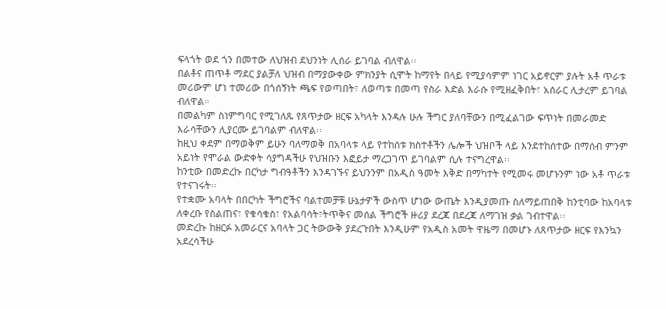ፍላጎት ወደ ጎን በመተው ለህዝብ ደህንነት ሊሰራ ይገባል ብለዋል፡፡
በልቶና ጠጥቶ ማደር ያልቻለ ህዝብ በማያውቀው ምክንያት ሲሞት ከማየት በላይ የሚያሳምም ነገር አይኖርም ያሉት አቶ ጥራቱ መሪውም ሆነ ተመሪው በጎሰኝነት ጫፍ የወጣበት፣ ለወጣቱ በመጣ የስራ እድል እራሱ የሚዘፈቅበት፣ አሰራር ሊታረም ይገባል ብለዋል።
በመልካም ስነምግባር የሚገለጹ የጸጥታው ዘርፍ አካላት እንዳሉ ሁሉ ችግር ያለባቸውን በሚፈልገው ፍጥነት በመራመድ እራሳቸውን ሊያርሙ ይገባልም ብለዋል፡፡
ከዚህ ቀደም በማወቅም ይሁን ባለማወቅ በአባላቱ ላይ የተከሰቱ ክስተቶችን ሌሎች ህዝቦች ላይ እንደተከሰተው በማሰብ ምንም አይነት የሞራል ውድቀት ሳያግዳችሁ የህዝቡን እፎይታ ማረጋገጥ ይገባልም ሲሉ ተናግረዋል፡፡
ከንቲው በመድረኩ በርካታ ግብዓቶችን እንዳገኙና ይህንንም በአዲስ ዓመት እቅድ በማካተት የሚመሩ መሆኑንም ነው አቶ ጥራቱ የተናገሩት፡፡
የተቋሙ አባላት በበርካት ችግሮችና ባልተመቻቹ ሁኔታዎች ውስጥ ሆነው ውጤት እንዲያመጡ ስለማይጠበቅ ከንቲባው ከአባላቱ ለቀረቡ የስልጠና፣ የቁሳቁስ፣ የአልባሳት፣ትጥቅና መሰል ችግሮች ዙሪያ ደረጃ በደረጃ ለማገዝ ቃል ገብተዋል፡፡
መድረኩ ከዘርፉ አመራርና አባላት ጋር ትውውቅ ያደረጉበት እንዲሁም የአዲስ አመት ዋዜማ በመሆኑ ለጸጥታው ዘርፍ የእንኳን አደረሳችሁ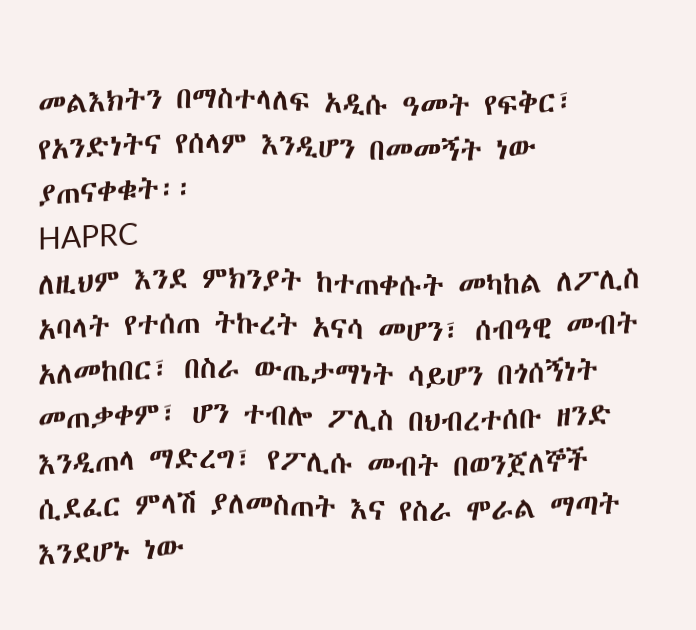መልእክትን በማስተላለፍ አዲሱ ዓመት የፍቅር፣ የአንድነትና የሰላም እንዲሆን በመመኝት ነው ያጠናቀቁት፡፡
HAPRC
ለዚህም እንደ ምክንያት ከተጠቀሱት መካከል ለፖሊስ አባላት የተሰጠ ትኩረት አናሳ መሆን፣ ሰብዓዊ መብት አለመከበር፣ በስራ ውጤታማነት ሳይሆን በጎሰኝነት መጠቃቀም፣ ሆን ተብሎ ፖሊስ በህብረተሰቡ ዘንድ እንዲጠላ ማድረግ፣ የፖሊሱ መብት በወንጀለኞች ሲደፈር ምላሽ ያለመስጠት እና የስራ ሞራል ማጣት እንደሆኑ ነው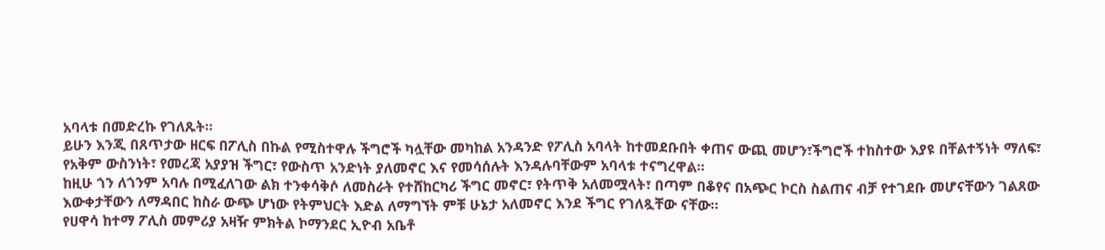አባላቱ በመድረኩ የገለጹት፡፡
ይሁን እንጂ በጸጥታው ዘርፍ በፖሊስ በኩል የሚስተዋሉ ችግሮች ካሏቸው መካከል አንዳንድ የፖሊስ አባላት ከተመደቡበት ቀጠና ውጪ መሆን፣ችግሮች ተከስተው እያዩ በቸልተኝነት ማለፍ፣ የአቅም ውስንነት፣ የመረጃ አያያዝ ችግር፣ የውስጥ አንድነት ያለመኖር እና የመሳሰሉት እንዳሉባቸውም አባላቱ ተናግረዋል፡፡
ከዚሁ ጎን ለጎንም አባሉ በሚፈለገው ልክ ተንቀሳቅሶ ለመስራት የተሸከርካሪ ችግር መኖር፣ የትጥቅ አለመሟላት፣ በጣም በቆየና በአጭር ኮርስ ስልጠና ብቻ የተገደቡ መሆናቸውን ገልጸው እውቀታቸውን ለማዳበር ከስራ ውጭ ሆነው የትምህርት እድል ለማግኘት ምቹ ሁኔታ አለመኖር እንደ ችግር የገለጿቸው ናቸው።
የሀዋሳ ከተማ ፖሊስ መምሪያ አዛዥ ምክትል ኮማንደር ኢዮብ አቤቶ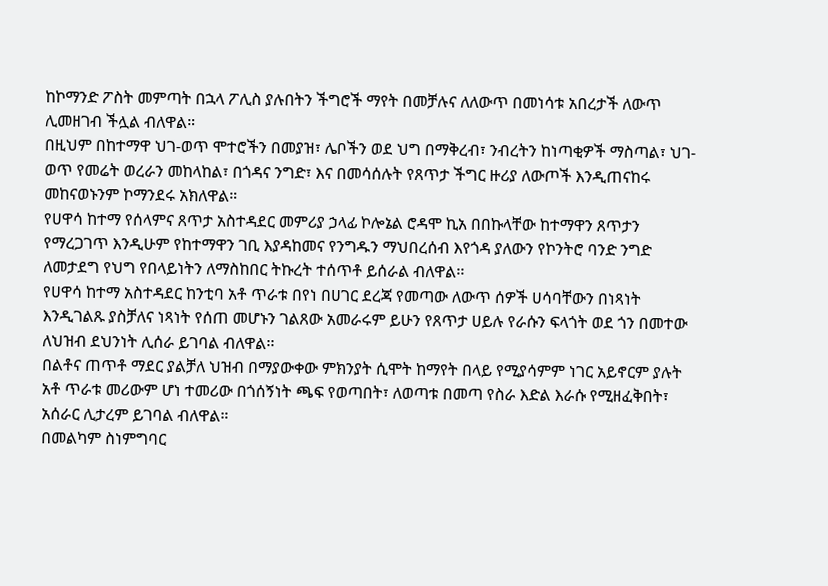ከኮማንድ ፖስት መምጣት በኋላ ፖሊስ ያሉበትን ችግሮች ማየት በመቻሉና ለለውጥ በመነሳቱ አበረታች ለውጥ ሊመዘገብ ችሏል ብለዋል።
በዚህም በከተማዋ ህገ-ወጥ ሞተሮችን በመያዝ፣ ሌቦችን ወደ ህግ በማቅረብ፣ ንብረትን ከነጣቂዎች ማስጣል፣ ህገ-ወጥ የመሬት ወረራን መከላከል፣ በጎዳና ንግድ፣ እና በመሳሰሉት የጸጥታ ችግር ዙሪያ ለውጦች እንዲጠናከሩ መከናወኑንም ኮማንደሩ አክለዋል።
የሀዋሳ ከተማ የሰላምና ጸጥታ አስተዳደር መምሪያ ኃላፊ ኮሎኔል ሮዳሞ ኪአ በበኩላቸው ከተማዋን ጸጥታን የማረጋገጥ እንዲሁም የከተማዋን ገቢ እያዳከመና የንግዱን ማህበረሰብ እየጎዳ ያለውን የኮንትሮ ባንድ ንግድ ለመታደግ የህግ የበላይነትን ለማስከበር ትኩረት ተሰጥቶ ይሰራል ብለዋል፡፡
የሀዋሳ ከተማ አስተዳደር ከንቲባ አቶ ጥራቱ በየነ በሀገር ደረጃ የመጣው ለውጥ ሰዎች ሀሳባቸውን በነጻነት እንዲገልጹ ያስቻለና ነጻነት የሰጠ መሆኑን ገልጸው አመራሩም ይሁን የጸጥታ ሀይሉ የራሱን ፍላጎት ወደ ጎን በመተው ለህዝብ ደህንነት ሊሰራ ይገባል ብለዋል፡፡
በልቶና ጠጥቶ ማደር ያልቻለ ህዝብ በማያውቀው ምክንያት ሲሞት ከማየት በላይ የሚያሳምም ነገር አይኖርም ያሉት አቶ ጥራቱ መሪውም ሆነ ተመሪው በጎሰኝነት ጫፍ የወጣበት፣ ለወጣቱ በመጣ የስራ እድል እራሱ የሚዘፈቅበት፣ አሰራር ሊታረም ይገባል ብለዋል።
በመልካም ስነምግባር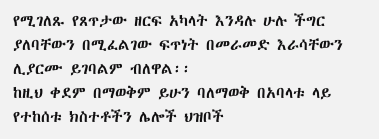የሚገለጹ የጸጥታው ዘርፍ አካላት እንዳሉ ሁሉ ችግር ያለባቸውን በሚፈልገው ፍጥነት በመራመድ እራሳቸውን ሊያርሙ ይገባልም ብለዋል፡፡
ከዚህ ቀደም በማወቅም ይሁን ባለማወቅ በአባላቱ ላይ የተከሰቱ ክስተቶችን ሌሎች ህዝቦች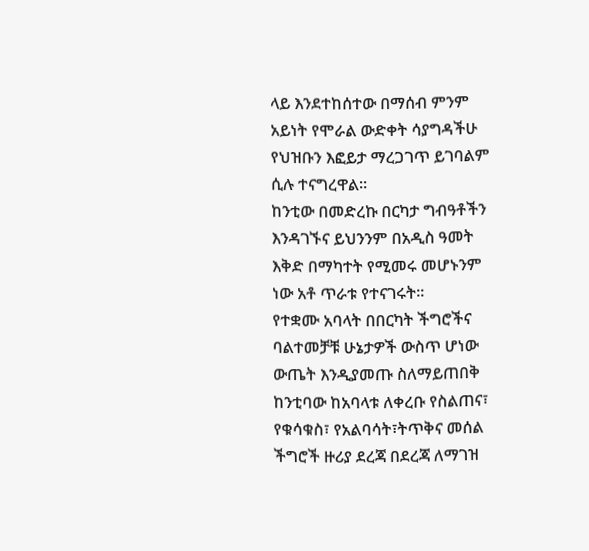ላይ እንደተከሰተው በማሰብ ምንም አይነት የሞራል ውድቀት ሳያግዳችሁ የህዝቡን እፎይታ ማረጋገጥ ይገባልም ሲሉ ተናግረዋል፡፡
ከንቲው በመድረኩ በርካታ ግብዓቶችን እንዳገኙና ይህንንም በአዲስ ዓመት እቅድ በማካተት የሚመሩ መሆኑንም ነው አቶ ጥራቱ የተናገሩት፡፡
የተቋሙ አባላት በበርካት ችግሮችና ባልተመቻቹ ሁኔታዎች ውስጥ ሆነው ውጤት እንዲያመጡ ስለማይጠበቅ ከንቲባው ከአባላቱ ለቀረቡ የስልጠና፣ የቁሳቁስ፣ የአልባሳት፣ትጥቅና መሰል ችግሮች ዙሪያ ደረጃ በደረጃ ለማገዝ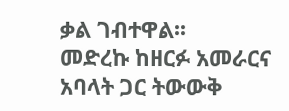ቃል ገብተዋል፡፡
መድረኩ ከዘርፉ አመራርና አባላት ጋር ትውውቅ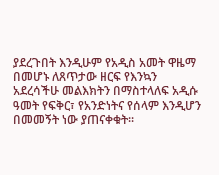ያደረጉበት እንዲሁም የአዲስ አመት ዋዜማ በመሆኑ ለጸጥታው ዘርፍ የእንኳን አደረሳችሁ መልእክትን በማስተላለፍ አዲሱ ዓመት የፍቅር፣ የአንድነትና የሰላም እንዲሆን በመመኝት ነው ያጠናቀቁት፡፡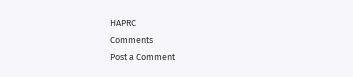HAPRC
Comments
Post a Comment